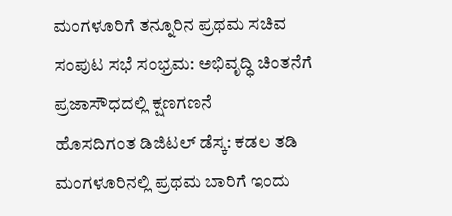ಮಂಗಳೂರಿಗೆ ತನ್ನೂರಿನ ಪ್ರಥಮ ಸಚಿವ ಸಂಪುಟ ಸಭೆ ಸಂಭ್ರಮ: ಅಭಿವೃದ್ಧಿ ಚಿಂತನೆಗೆ ಪ್ರಜಾಸೌಧದಲ್ಲಿ ಕ್ಷಣಗಣನೆ
ಹೊಸದಿಗಂತ ಡಿಜಿಟಲ್ ಡೆಸ್ಕ: ಕಡಲ ತಡಿ ಮಂಗಳೂರಿನಲ್ಲಿ ಪ್ರಥಮ ಬಾರಿಗೆ ಇಂದು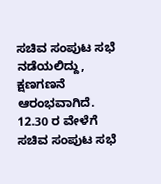ಸಚಿವ ಸಂಪುಟ ಸಭೆ ನಡೆಯಲಿದ್ದು, ಕ್ಷಣಗಣನೆ ಆರಂಭವಾಗಿದೆ. 12.30 ರ ವೇಳೆಗೆ ಸಚಿವ ಸಂಪುಟ ಸಭೆ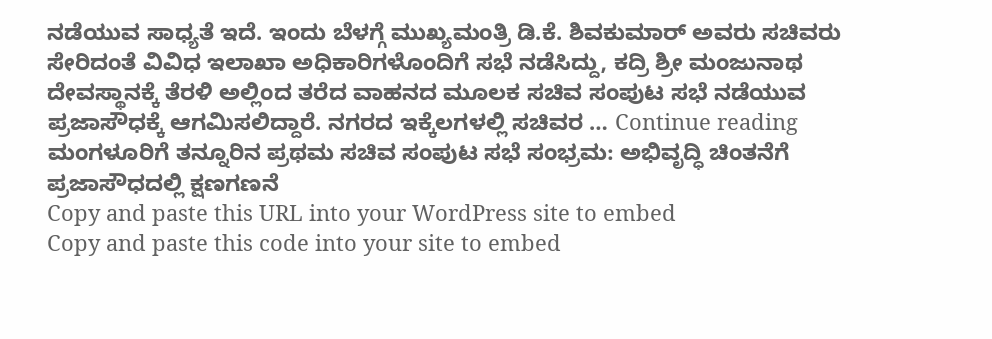ನಡೆಯುವ ಸಾಧ್ಯತೆ ಇದೆ. ಇಂದು ಬೆಳಗ್ಗೆ ಮುಖ್ಯಮಂತ್ರಿ ಡಿ.ಕೆ. ಶಿವಕುಮಾರ್ ಅವರು ಸಚಿವರು ಸೇರಿದಂತೆ ವಿವಿಧ ಇಲಾಖಾ ಅಧಿಕಾರಿಗಳೊಂದಿಗೆ ಸಭೆ ನಡೆಸಿದ್ದು, ಕದ್ರಿ ಶ್ರೀ ಮಂಜುನಾಥ ದೇವಸ್ಥಾನಕ್ಕೆ ತೆರಳಿ ಅಲ್ಲಿಂದ ತರೆದ ವಾಹನದ ಮೂಲಕ ಸಚಿವ ಸಂಪುಟ ಸಭೆ ನಡೆಯುವ ಪ್ರಜಾಸೌಧಕ್ಕೆ ಆಗಮಿಸಲಿದ್ದಾರೆ. ನಗರದ ಇಕ್ಕೆಲಗಳಲ್ಲಿ ಸಚಿವರ … Continue reading ಮಂಗಳೂರಿಗೆ ತನ್ನೂರಿನ ಪ್ರಥಮ ಸಚಿವ ಸಂಪುಟ ಸಭೆ ಸಂಭ್ರಮ: ಅಭಿವೃದ್ಧಿ ಚಿಂತನೆಗೆ ಪ್ರಜಾಸೌಧದಲ್ಲಿ ಕ್ಷಣಗಣನೆ
Copy and paste this URL into your WordPress site to embed
Copy and paste this code into your site to embed